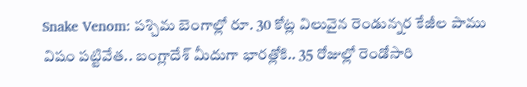Snake Venom: పశ్చిమ బెంగాల్లో రూ. 30 కోట్ల విలువైన రెండున్నర కేజీల పాము విషం పట్టివేత.. బంగ్లాదేశ్ మీదుగా భారత్లోకి.. 35 రోజుల్లో రెండోసారి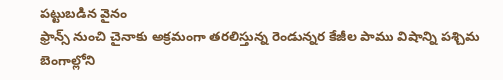పట్టుబడిన వైనం
ఫ్రాన్స్ నుంచి చైనాకు అక్రమంగా తరలిస్తున్న రెండున్నర కేజీల పాము విషాన్ని పశ్చిమ బెంగాల్లోని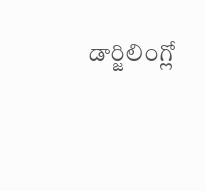డార్జిలింగ్లో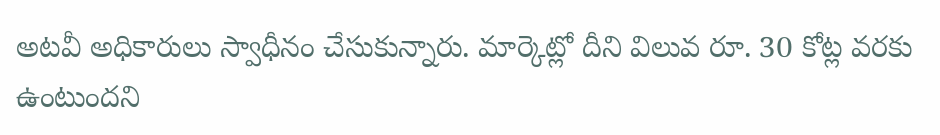అటవీ అధికారులు స్వాధీనం చేసుకున్నారు. మార్కెట్లో దీని విలువ రూ. 30 కోట్ల వరకు ఉంటుందని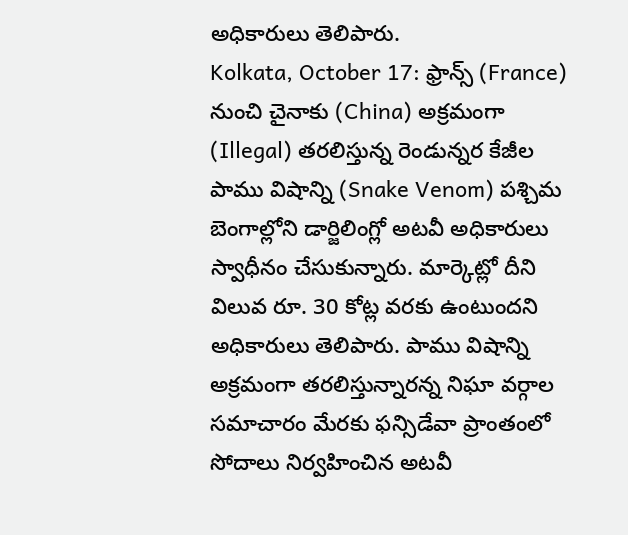అధికారులు తెలిపారు.
Kolkata, October 17: ఫ్రాన్స్ (France) నుంచి చైనాకు (China) అక్రమంగా (Illegal) తరలిస్తున్న రెండున్నర కేజీల పాము విషాన్ని (Snake Venom) పశ్చిమ బెంగాల్లోని డార్జిలింగ్లో అటవీ అధికారులు స్వాధీనం చేసుకున్నారు. మార్కెట్లో దీని విలువ రూ. 30 కోట్ల వరకు ఉంటుందని అధికారులు తెలిపారు. పాము విషాన్ని అక్రమంగా తరలిస్తున్నారన్న నిఘా వర్గాల సమాచారం మేరకు ఫన్సిడేవా ప్రాంతంలో సోదాలు నిర్వహించిన అటవీ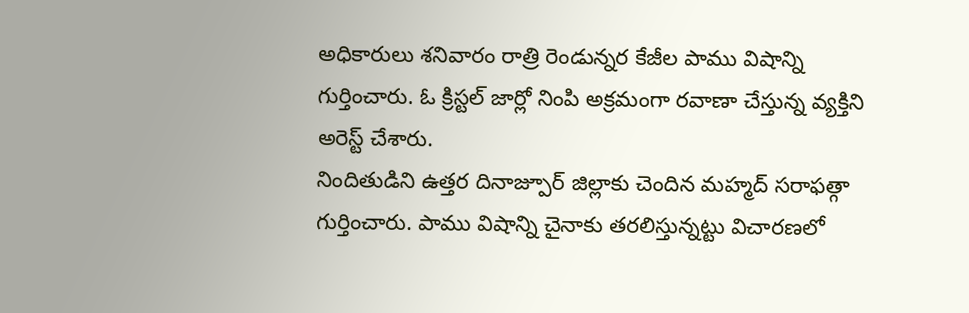అధికారులు శనివారం రాత్రి రెండున్నర కేజీల పాము విషాన్ని గుర్తించారు. ఓ క్రిస్టల్ జార్లో నింపి అక్రమంగా రవాణా చేస్తున్న వ్యక్తిని అరెస్ట్ చేశారు.
నిందితుడిని ఉత్తర దినాజ్పూర్ జిల్లాకు చెందిన మహ్మద్ సరాఫత్గా గుర్తించారు. పాము విషాన్ని చైనాకు తరలిస్తున్నట్టు విచారణలో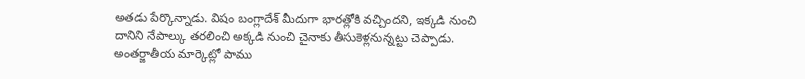అతడు పేర్కొన్నాడు. విషం బంగ్లాదేశ్ మీదుగా భారత్లోకి వచ్చిందని, ఇక్కడి నుంచి దానిని నేపాల్కు తరలించి అక్కడి నుంచి చైనాకు తీసుకెళ్లనున్నట్టు చెప్పాడు. అంతర్జాతీయ మార్కెట్లో పాము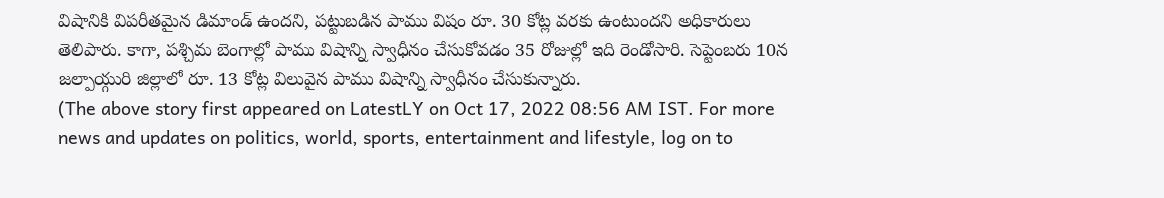విషానికి విపరీతమైన డిమాండ్ ఉందని, పట్టుబడిన పాము విషం రూ. 30 కోట్ల వరకు ఉంటుందని అధికారులు తెలిపారు. కాగా, పశ్చిమ బెంగాల్లో పాము విషాన్ని స్వాధీనం చేసుకోవడం 35 రోజుల్లో ఇది రెండోసారి. సెప్టెంబరు 10న జల్పాయ్గురి జిల్లాలో రూ. 13 కోట్ల విలువైన పాము విషాన్ని స్వాధీనం చేసుకున్నారు.
(The above story first appeared on LatestLY on Oct 17, 2022 08:56 AM IST. For more news and updates on politics, world, sports, entertainment and lifestyle, log on to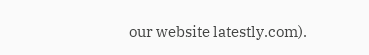our website latestly.com).